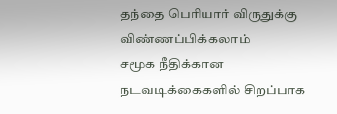தந்தை பெரியார் விருதுக்கு விண்ணப்பிக்கலாம்
சமூக நீதிக்கான நடவடிக்கைகளில் சிறப்பாக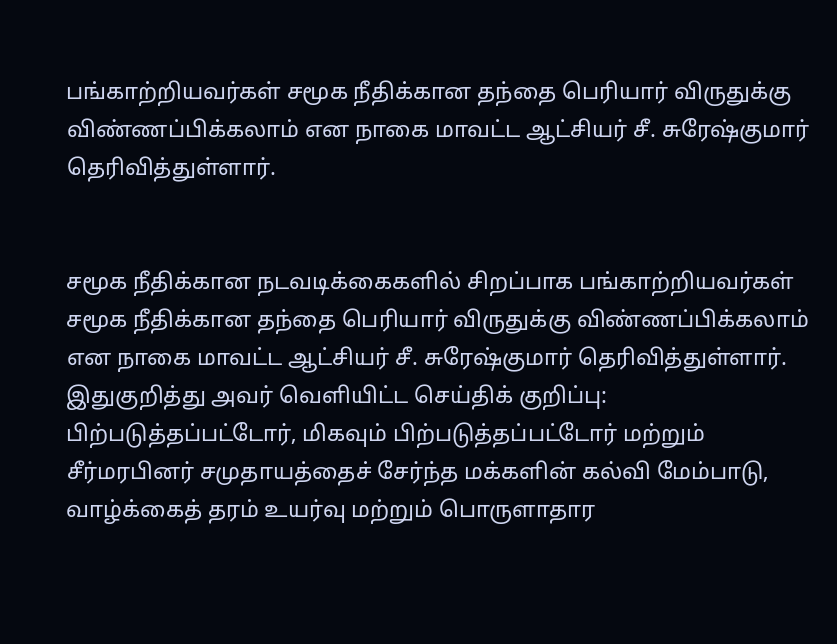பங்காற்றியவர்கள் சமூக நீதிக்கான தந்தை பெரியார் விருதுக்கு விண்ணப்பிக்கலாம் என நாகை மாவட்ட ஆட்சியர் சீ. சுரேஷ்குமார் தெரிவித்துள்ளார்.


சமூக நீதிக்கான நடவடிக்கைகளில் சிறப்பாக பங்காற்றியவர்கள் சமூக நீதிக்கான தந்தை பெரியார் விருதுக்கு விண்ணப்பிக்கலாம் என நாகை மாவட்ட ஆட்சியர் சீ. சுரேஷ்குமார் தெரிவித்துள்ளார்.
இதுகுறித்து அவர் வெளியிட்ட செய்திக் குறிப்பு:
பிற்படுத்தப்பட்டோர், மிகவும் பிற்படுத்தப்பட்டோர் மற்றும் சீர்மரபினர் சமுதாயத்தைச் சேர்ந்த மக்களின் கல்வி மேம்பாடு, வாழ்க்கைத் தரம் உயர்வு மற்றும் பொருளாதார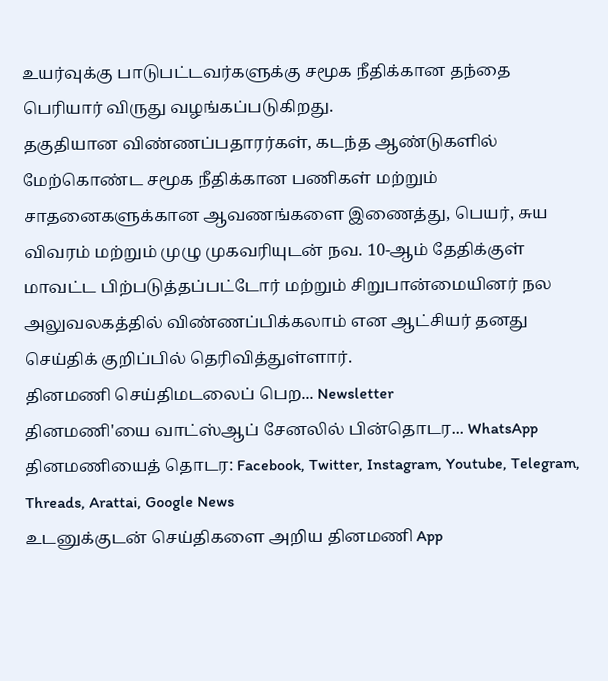உயர்வுக்கு பாடுபட்டவர்களுக்கு சமூக நீதிக்கான தந்தை பெரியார் விருது வழங்கப்படுகிறது.
தகுதியான விண்ணப்பதாரர்கள், கடந்த ஆண்டுகளில் மேற்கொண்ட சமூக நீதிக்கான பணிகள் மற்றும் சாதனைகளுக்கான ஆவணங்களை இணைத்து, பெயர், சுய விவரம் மற்றும் முழு முகவரியுடன் நவ. 10-ஆம் தேதிக்குள் மாவட்ட பிற்படுத்தப்பட்டோர் மற்றும் சிறுபான்மையினர் நல அலுவலகத்தில் விண்ணப்பிக்கலாம் என ஆட்சியர் தனது செய்திக் குறிப்பில் தெரிவித்துள்ளார்.
தினமணி செய்திமடலைப் பெற... Newsletter
தினமணி'யை வாட்ஸ்ஆப் சேனலில் பின்தொடர... WhatsApp
தினமணியைத் தொடர: Facebook, Twitter, Instagram, Youtube, Telegram, Threads, Arattai, Google News
உடனுக்குடன் செய்திகளை அறிய தினமணி App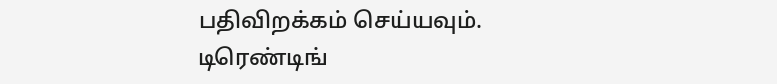பதிவிறக்கம் செய்யவும்.
டிரெண்டிங்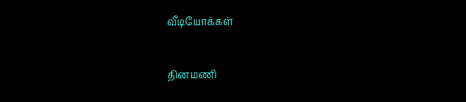வீடியோக்கள்

தினமணி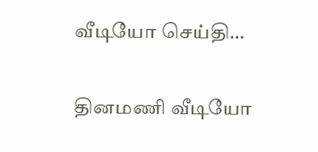வீடியோ செய்தி...

தினமணி வீடியோ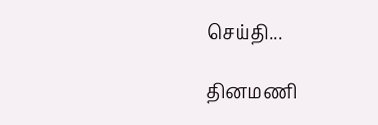செய்தி...

தினமணி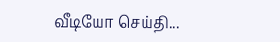வீடியோ செய்தி...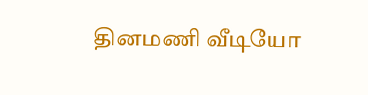தினமணி வீடியோ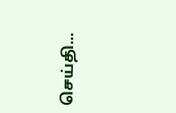செய்தி...